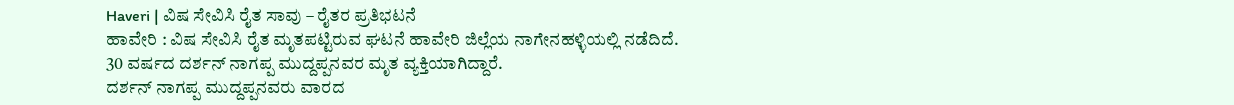Haveri | ವಿಷ ಸೇವಿಸಿ ರೈತ ಸಾವು – ರೈತರ ಪ್ರತಿಭಟನೆ
ಹಾವೇರಿ : ವಿಷ ಸೇವಿಸಿ ರೈತ ಮೃತಪಟ್ಟಿರುವ ಘಟನೆ ಹಾವೇರಿ ಜಿಲ್ಲೆಯ ನಾಗೇನಹಳ್ಳಿಯಲ್ಲಿ ನಡೆದಿದೆ. 30 ವರ್ಷದ ದರ್ಶನ್ ನಾಗಪ್ಪ ಮುದ್ದಪ್ಪನವರ ಮೃತ ವ್ಯಕ್ತಿಯಾಗಿದ್ದಾರೆ.
ದರ್ಶನ್ ನಾಗಪ್ಪ ಮುದ್ದಪ್ಪನವರು ವಾರದ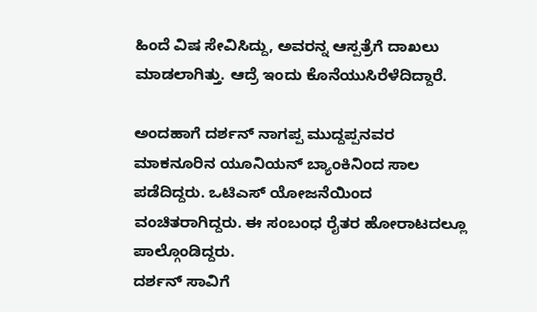ಹಿಂದೆ ವಿಷ ಸೇವಿಸಿದ್ದು, ಅವರನ್ನ ಆಸ್ಪತ್ರೆಗೆ ದಾಖಲು ಮಾಡಲಾಗಿತ್ತು. ಆದ್ರೆ ಇಂದು ಕೊನೆಯುಸಿರೆಳೆದಿದ್ದಾರೆ.

ಅಂದಹಾಗೆ ದರ್ಶನ್ ನಾಗಪ್ಪ ಮುದ್ದಪ್ಪನವರ ಮಾಕನೂರಿನ ಯೂನಿಯನ್ ಬ್ಯಾಂಕಿನಿಂದ ಸಾಲ ಪಡೆದಿದ್ದರು. ಒಟಿಎಸ್ ಯೋಜನೆಯಿಂದ ವಂಚಿತರಾಗಿದ್ದರು. ಈ ಸಂಬಂಧ ರೈತರ ಹೋರಾಟದಲ್ಲೂ ಪಾಲ್ಗೊಂಡಿದ್ದರು.
ದರ್ಶನ್ ಸಾವಿಗೆ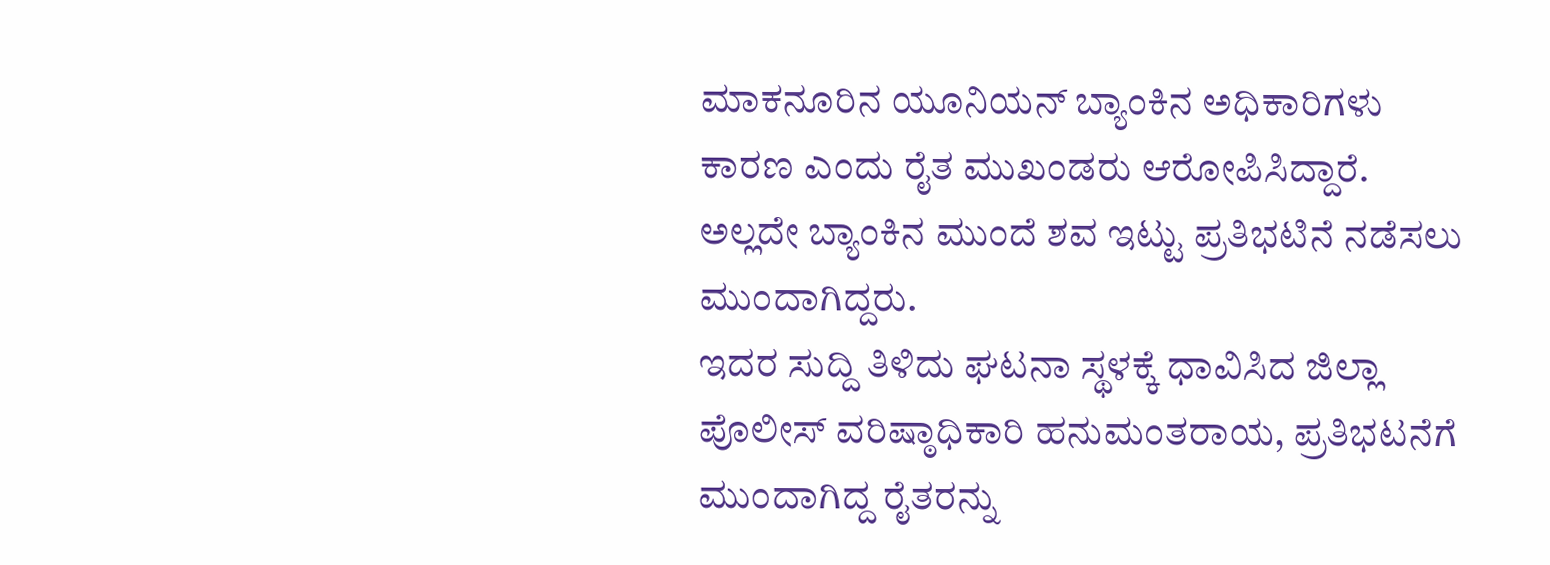ಮಾಕನೂರಿನ ಯೂನಿಯನ್ ಬ್ಯಾಂಕಿನ ಅಧಿಕಾರಿಗಳು ಕಾರಣ ಎಂದು ರೈತ ಮುಖಂಡರು ಆರೋಪಿಸಿದ್ದಾರೆ. ಅಲ್ಲದೇ ಬ್ಯಾಂಕಿನ ಮುಂದೆ ಶವ ಇಟ್ಟು ಪ್ರತಿಭಟಿನೆ ನಡೆಸಲು ಮುಂದಾಗಿದ್ದರು.
ಇದರ ಸುದ್ದಿ ತಿಳಿದು ಘಟನಾ ಸ್ಥಳಕ್ಕೆ ಧಾವಿಸಿದ ಜಿಲ್ಲಾ ಪೊಲೀಸ್ ವರಿಷ್ಠಾಧಿಕಾರಿ ಹನುಮಂತರಾಯ, ಪ್ರತಿಭಟನೆಗೆ ಮುಂದಾಗಿದ್ದ ರೈತರನ್ನು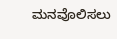ಮನವೊಲಿಸಲು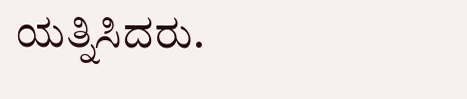ಯತ್ನಿಸಿದರು.